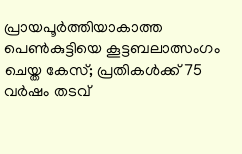പ്രായപൂര്‍ത്തിയാകാത്ത പെണ്‍കുട്ടിയെ കൂട്ടബലാത്സംഗം ചെയ്ത കേസ്; പ്രതികൾക്ക് 75 വര്‍ഷം തടവ്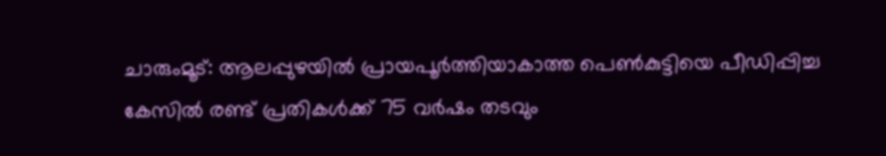ചാരുംമൂട്: ആലപ്പുഴയില്‍ പ്രായപൂർത്തിയാകാത്ത പെണ്‍കുട്ടിയെ പീഡിപ്പിച്ച കേസില്‍ രണ്ട് പ്രതികള്‍ക്ക് 75 വർഷം തടവും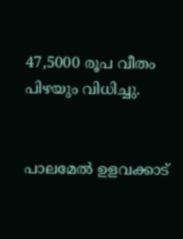47,5000 രൂപ വീതം പിഴയും വിധിച്ചു.


പാലമേല്‍ ഉളവക്കാട്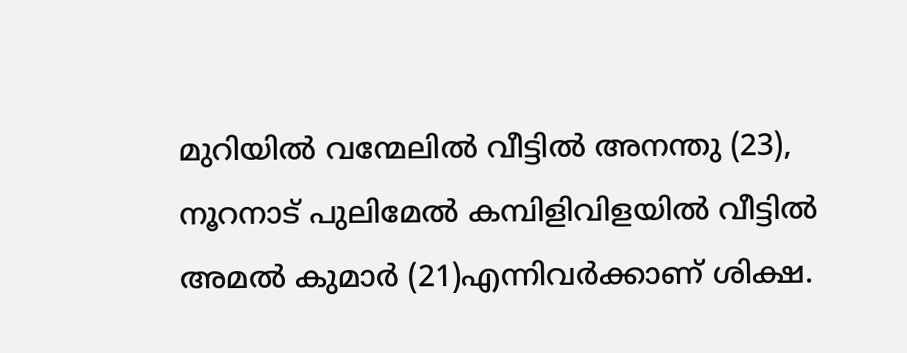മുറിയില്‍ വന്മേലില്‍ വീട്ടില്‍ അനന്തു (23), നൂറനാട് പുലിമേല്‍ കമ്പിളിവിളയില്‍ വീട്ടില്‍ അമല്‍ കുമാർ (21)എന്നിവർക്കാണ് ശിക്ഷ.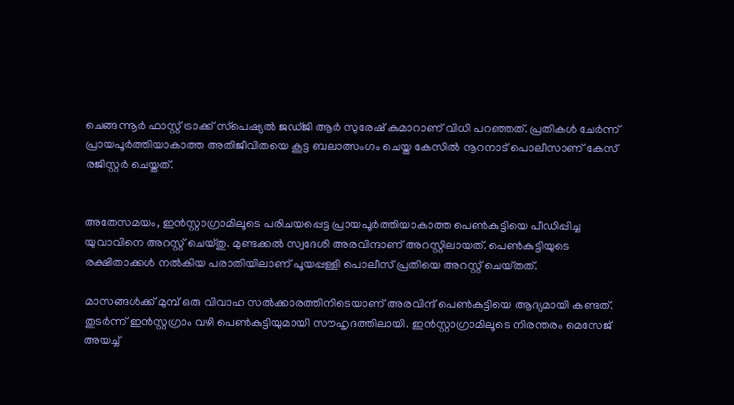ചെങ്ങന്നൂർ ഫാസ്റ്റ് ട്രാക്ക് സ്‌പെഷ്യല്‍ ജഡ്ജി ആർ സുരേഷ് കുമാറാണ് വിധി പറഞ്ഞത്. പ്രതികള്‍ ചേർന്ന് പ്രായപൂർത്തിയാകാത്ത അതിജീവിതയെ കൂട്ട ബലാത്സംഗം ചെയ്ത കേസില്‍ നൂറനാട് പൊലീസാണ് കേസ് രജിസ്റ്റർ ചെയ്തത്.


അതേസമയം, ഇൻസ്റ്റാഗ്രാമിലൂടെ പരിചയപ്പെട്ട പ്രായപൂർത്തിയാകാത്ത പെണ്‍കുട്ടിയെ പീഡിപ്പിച്ച യുവാവിനെ അറസ്റ്റ് ചെയ്തു. മുണ്ടക്കല്‍ സ്വദേശി അരവിന്ദാണ് അറസ്റ്റിലായത്. പെണ്‍കുട്ടിയുടെ രക്ഷിതാക്കള്‍ നല്‍കിയ പരാതിയിലാണ് പൂയപ്പള്ളി പൊലീസ് പ്രതിയെ അറസ്റ്റ് ചെയ്‌തത്.

മാസങ്ങള്‍ക്ക് മുമ്പ് ഒരു വിവാഹ സല്‍ക്കാരത്തിനിടെയാണ് അരവിന്ദ് പെണ്‍കുട്ടിയെ ആദ്യമായി കണ്ടത്. തുടർന്ന് ഇൻസ്റ്റഗ്രാം വഴി പെണ്‍കുട്ടിയുമായി സൗഹൃദത്തിലായി. ഇൻസ്റ്റാഗ്രാമിലൂടെ നിരന്തരം മെസേജ് അയച്ച്‌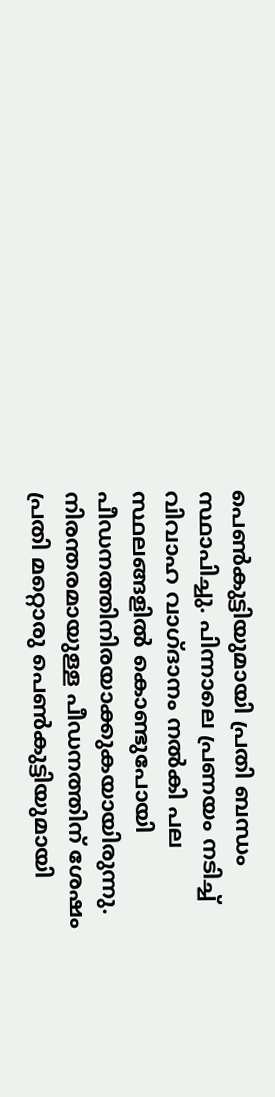പെണ്‍കുട്ടിയുമായി പ്രതി ബന്ധം സ്ഥാപിച്ചു. പിന്നാലെ പ്രണയം നടിച്ച്‌ വിവാഹ വാഗ്ദാനം നല്‍കി പല സ്ഥലങ്ങളില്‍ കൊണ്ടുപോയി പീഡനത്തിനിരയാക്കുകയായിരുന്നു. നിരന്തരമായുള്ള പീഡനത്തിന് ശേഷം പ്രതി മറ്റൊരു പെണ്‍കുട്ടിയുമായി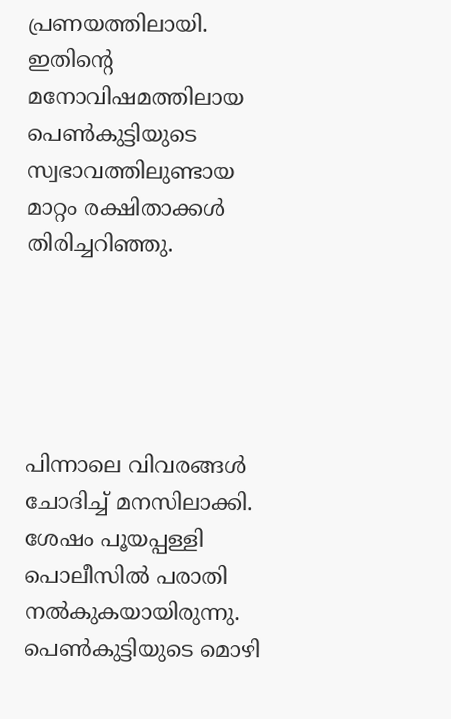പ്രണയത്തിലായി. ഇതിന്റെ മനോവിഷമത്തിലായ പെണ്‍കുട്ടിയുടെ സ്വഭാവത്തിലുണ്ടായ മാറ്റം രക്ഷിതാക്കള്‍ തിരിച്ചറിഞ്ഞു.





പിന്നാലെ വിവരങ്ങള്‍ ചോദിച്ച്‌ മനസിലാക്കി. ശേഷം പൂയപ്പള്ളി പൊലീസില്‍ പരാതി നല്‍കുകയായിരുന്നു. പെണ്‍കുട്ടിയുടെ മൊഴി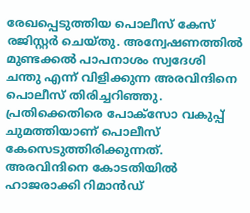രേഖപ്പെടുത്തിയ പൊലീസ് കേസ് രജിസ്റ്റർ ചെയ്‌തു. അന്വേഷണത്തില്‍ മുണ്ടക്കല്‍ പാപനാശം സ്വദേശി ചന്തു എന്ന് വിളിക്കുന്ന അരവിന്ദിനെ പൊലീസ് തിരിച്ചറിഞ്ഞു. പ്രതിക്കെതിരെ പോക്സോ വകുപ്പ് ചുമത്തിയാണ് പൊലീസ് കേസെടുത്തിരിക്കുന്നത്. അരവിന്ദിനെ കോടതിയില്‍ ഹാജരാക്കി റിമാൻഡ്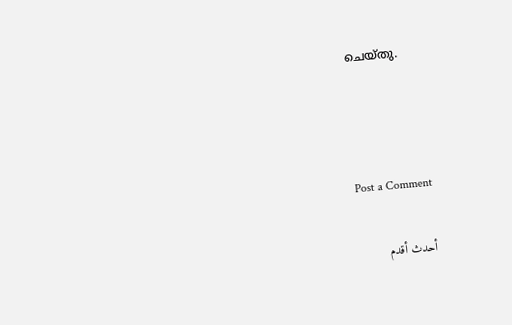ചെയ്തു.



Post a Comment

أحدث أقدم